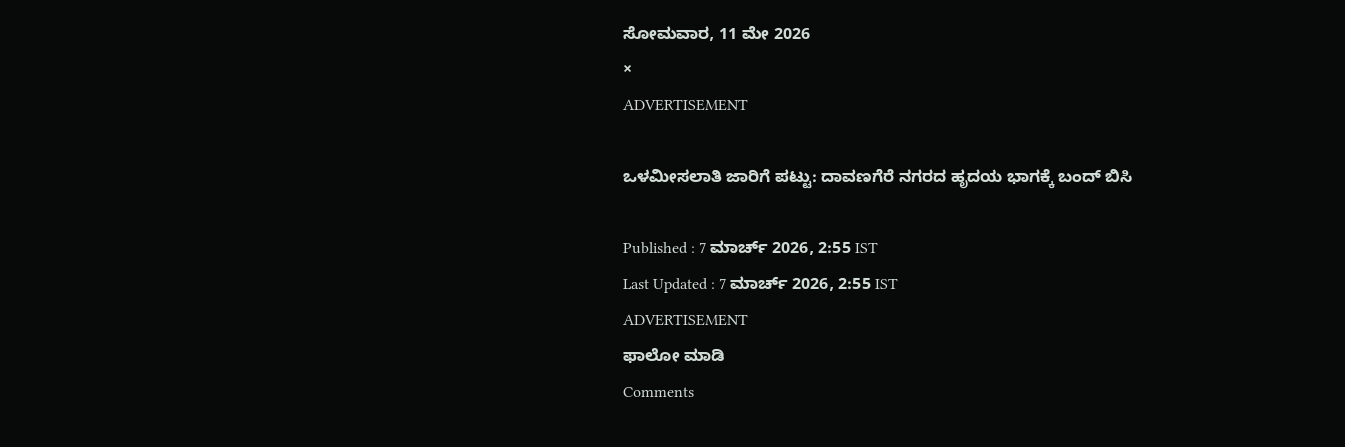ಸೋಮವಾರ, 11 ಮೇ 2026
×
ADVERTISEMENT

ಒಳಮೀಸಲಾತಿ ಜಾರಿಗೆ ಪಟ್ಟು: ದಾವಣಗೆರೆ ನಗರದ ಹೃದಯ ಭಾಗಕ್ಕೆ ಬಂದ್‌ ಬಿಸಿ

Published : 7 ಮಾರ್ಚ್ 2026, 2:55 IST
Last Updated : 7 ಮಾರ್ಚ್ 2026, 2:55 IST
ADVERTISEMENT
ಫಾಲೋ ಮಾಡಿ
Comments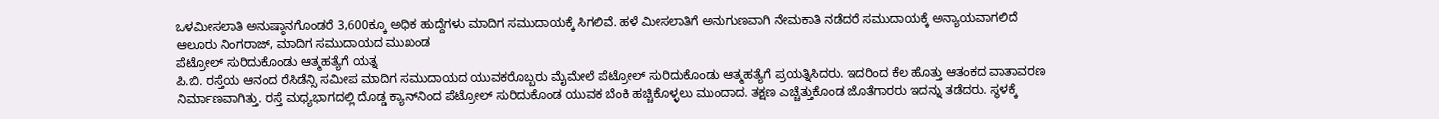ಒಳಮೀಸಲಾತಿ ಅನುಷ್ಠಾನಗೊಂಡರೆ 3,600ಕ್ಕೂ ಅಧಿಕ ಹುದ್ದೆಗಳು ಮಾದಿಗ ಸಮುದಾಯಕ್ಕೆ ಸಿಗಲಿವೆ. ಹಳೆ ಮೀಸಲಾತಿಗೆ ಅನುಗುಣವಾಗಿ ನೇಮಕಾತಿ ನಡೆದರೆ ಸಮುದಾಯಕ್ಕೆ ಅನ್ಯಾಯವಾಗಲಿದೆ
ಆಲೂರು ನಿಂಗರಾಜ್, ಮಾದಿಗ ಸಮುದಾಯದ ಮುಖಂಡ
ಪೆಟ್ರೋಲ್‌ ಸುರಿದುಕೊಂಡು ಆತ್ಮಹತ್ಯೆಗೆ ಯತ್ನ
ಪಿ.ಬಿ. ರಸ್ತೆಯ ಆನಂದ ರೆಸಿಡೆನ್ಸಿ ಸಮೀಪ ಮಾದಿಗ ಸಮುದಾಯದ ಯುವಕರೊಬ್ಬರು ಮೈಮೇಲೆ ಪೆಟ್ರೋಲ್‌ ಸುರಿದುಕೊಂಡು ಆತ್ಮಹತ್ಯೆಗೆ ಪ್ರಯತ್ನಿಸಿದರು. ಇದರಿಂದ ಕೆಲ ಹೊತ್ತು ಆತಂಕದ ವಾತಾವರಣ ನಿರ್ಮಾಣವಾಗಿತ್ತು. ರಸ್ತೆ ಮಧ್ಯಭಾಗದಲ್ಲಿ ದೊಡ್ಡ ಕ್ಯಾನ್‌ನಿಂದ ಪೆಟ್ರೋಲ್‌ ಸುರಿದುಕೊಂಡ ಯುವಕ ಬೆಂಕಿ ಹಚ್ಚಿಕೊಳ್ಳಲು ಮುಂದಾದ. ತಕ್ಷಣ ಎಚ್ಚೆತ್ತುಕೊಂಡ ಜೊತೆಗಾರರು ಇದನ್ನು ತಡೆದರು. ಸ್ಥಳಕ್ಕೆ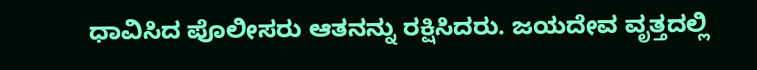ಧಾವಿಸಿದ ಪೊಲೀಸರು ಆತನನ್ನು ರಕ್ಷಿಸಿದರು. ಜಯದೇವ ವೃತ್ತದಲ್ಲಿ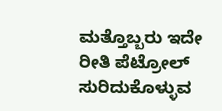ಮತ್ತೊಬ್ಬರು ಇದೇ ರೀತಿ ಪೆಟ್ರೋಲ್‌ ಸುರಿದುಕೊಳ್ಳುವ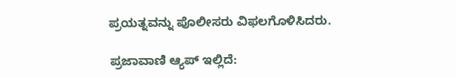ಪ್ರಯತ್ನವನ್ನು ಪೊಲೀಸರು ವಿಫಲಗೊಳಿಸಿದರು.

ಪ್ರಜಾವಾಣಿ ಆ್ಯಪ್ ಇಲ್ಲಿದೆ: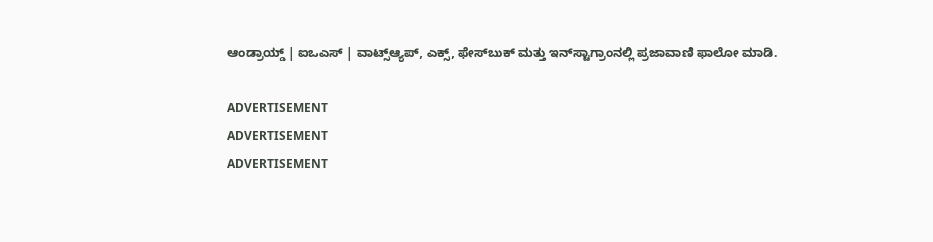ಆಂಡ್ರಾಯ್ಡ್ | ಐಒಎಸ್ | ವಾಟ್ಸ್ಆ್ಯಪ್, ಎಕ್ಸ್, ಫೇಸ್‌ಬುಕ್ ಮತ್ತು ಇನ್‌ಸ್ಟಾಗ್ರಾಂನಲ್ಲಿ ಪ್ರಜಾವಾಣಿ ಫಾಲೋ ಮಾಡಿ.

ADVERTISEMENT
ADVERTISEMENT
ADVERTISEMENT